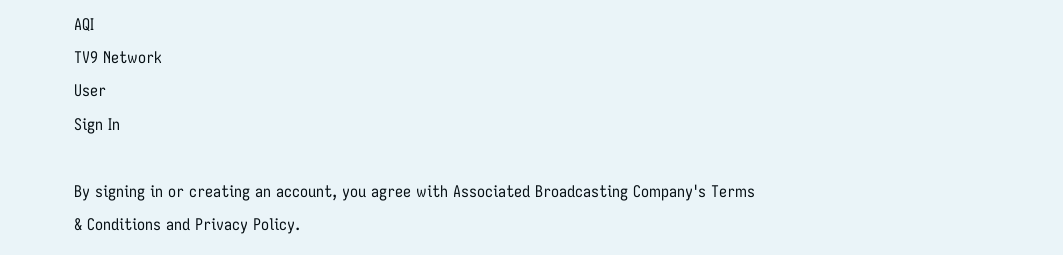AQI
TV9 Network
User
Sign In

By signing in or creating an account, you agree with Associated Broadcasting Company's Terms & Conditions and Privacy Policy.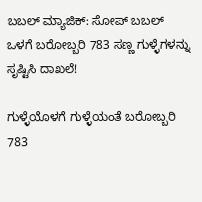ಬಬಲ್ ಮ್ಯಾಜಿಕ್: ಸೋಪ್ ಬಬಲ್ ಒಳಗೆ ಬರೋಬ್ಬರಿ 783 ಸಣ್ಣ ಗುಳ್ಳೆಗಳನ್ನು ಸೃಷ್ಟಿಸಿ ದಾಖಲೆ!

ಗುಳ್ಳೆಯೊಳಗೆ ಗುಳ್ಳೆಯಂತೆ ಬರೋಬ್ಬರಿ 783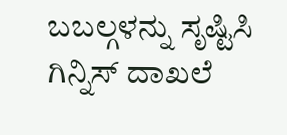ಬಬಲ್ಗಳನ್ನು ಸೃಷ್ಟಿಸಿ ಗಿನ್ನಿಸ್ ದಾಖಲೆ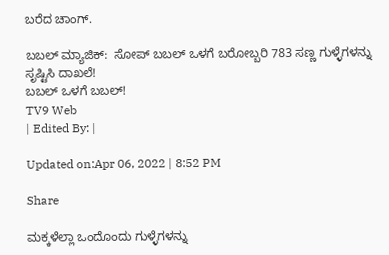ಬರೆದ ಚಾಂಗ್.

ಬಬಲ್ ಮ್ಯಾಜಿಕ್:  ಸೋಪ್ ಬಬಲ್ ಒಳಗೆ ಬರೋಬ್ಬರಿ 783 ಸಣ್ಣ ಗುಳ್ಳೆಗಳನ್ನು ಸೃಷ್ಟಿಸಿ ದಾಖಲೆ!
ಬಬಲ್ ಒಳಗೆ ಬಬಲ್!
TV9 Web
| Edited By: |

Updated on:Apr 06, 2022 | 8:52 PM

Share

ಮಕ್ಕಳೆಲ್ಲಾ ಒಂದೊಂದು ಗುಳ್ಳೆಗಳನ್ನು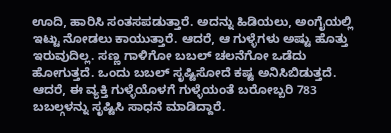ಊದಿ, ಹಾರಿಸಿ ಸಂತಸಪಡುತ್ತಾರೆ. ಅದನ್ನು ಹಿಡಿಯಲು, ಅಂಗೈಯಲ್ಲಿ ಇಟ್ಟು ನೋಡಲು ಕಾಯುತ್ತಾರೆ. ಆದರೆ, ಆ ಗುಳ್ಳೆಗಳು ಅಷ್ಟು ಹೊತ್ತು ಇರುವುದಿಲ್ಲ. ಸಣ್ಣ ಗಾಳಿಗೋ ಬಬಲ್ ಚಲನೆಗೋ ಒಡೆದು ಹೋಗುತ್ತದೆ. ಒಂದು ಬಬಲ್ ಸೃಷ್ಟಿಸೋದೆ ಕಷ್ಟ ಅನಿಸಿಬಿಡುತ್ತದೆ. ಆದರೆ, ಈ ವ್ಯಕ್ತಿ ಗುಳ್ಳೆಯೊಳಗೆ ಗುಳ್ಳೆಯಂತೆ ಬರೋಬ್ಬರಿ 783 ಬಬಲ್ಗಳನ್ನು ಸೃಷ್ಟಿಸಿ ಸಾಧನೆ ಮಾಡಿದ್ದಾರೆ.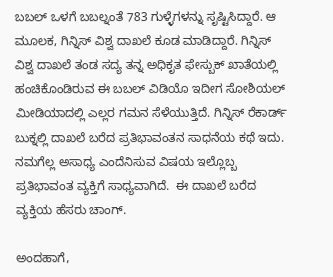ಬಬಲ್ ಒಳಗೆ ಬಬಲ್ನಂತೆ 783 ಗುಳ್ಳೆಗಳನ್ನು ಸೃಷ್ಟಿಸಿದ್ದಾರೆ. ಆ ಮೂಲಕ, ಗಿನ್ನಿಸ್ ವಿಶ್ವ ದಾಖಲೆ ಕೂಡ ಮಾಡಿದ್ದಾರೆ. ಗಿನ್ನಿಸ್ ವಿಶ್ವ ದಾಖಲೆ ತಂಡ ಸದ್ಯ ತನ್ನ ಅಧಿಕೃತ ಫೇಸ್ಬುಕ್ ಖಾತೆಯಲ್ಲಿ ಹಂಚಿಕೊಂಡಿರುವ ಈ ಬಬಲ್ ವಿಡಿಯೊ ಇದೀಗ ಸೋಶಿಯಲ್ ಮೀಡಿಯಾದಲ್ಲಿ ಎಲ್ಲರ ಗಮನ ಸೆಳೆಯುತ್ತಿದೆ. ಗಿನ್ನಿಸ್ ರೆಕಾರ್ಡ್ ಬುಕ್ನಲ್ಲಿ ದಾಖಲೆ ಬರೆದ ಪ್ರತಿಭಾವಂತನ ಸಾಧನೆಯ ಕಥೆ ಇದು. ನಮಗೆಲ್ಲ ಅಸಾಧ್ಯ ಎಂದೆನಿಸುವ ವಿಷಯ ಇಲ್ಲೊಬ್ಬ ಪ್ರತಿಭಾವಂತ ವ್ಯಕ್ತಿಗೆ ಸಾಧ್ಯವಾಗಿದೆ.  ಈ ದಾಖಲೆ ಬರೆದ ವ್ಯಕ್ತಿಯ ಹೆಸರು ಚಾಂಗ್.

ಅಂದಹಾಗೆ,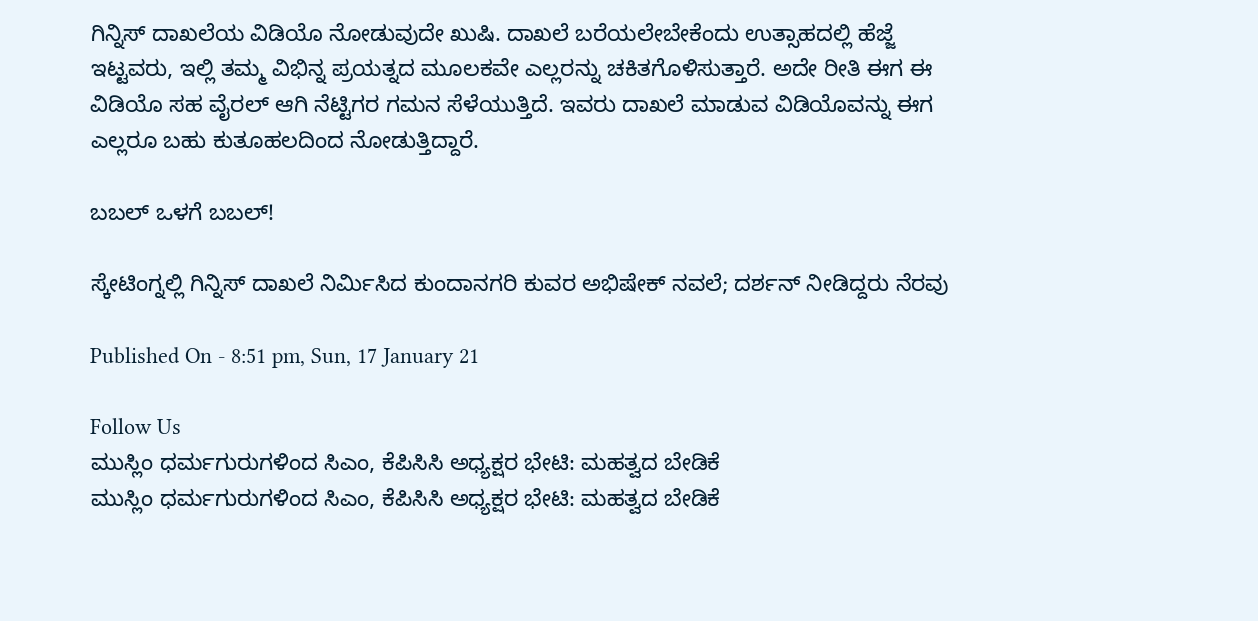ಗಿನ್ನಿಸ್ ದಾಖಲೆಯ ವಿಡಿಯೊ ನೋಡುವುದೇ ಖುಷಿ. ದಾಖಲೆ ಬರೆಯಲೇಬೇಕೆಂದು ಉತ್ಸಾಹದಲ್ಲಿ ಹೆಜ್ಜೆ ಇಟ್ಟವರು, ಇಲ್ಲಿ ತಮ್ಮ ವಿಭಿನ್ನ ಪ್ರಯತ್ನದ ಮೂಲಕವೇ ಎಲ್ಲರನ್ನು ಚಕಿತಗೊಳಿಸುತ್ತಾರೆ. ಅದೇ ರೀತಿ ಈಗ ಈ ವಿಡಿಯೊ ಸಹ ವೈರಲ್ ಆಗಿ ನೆಟ್ಟಿಗರ ಗಮನ ಸೆಳೆಯುತ್ತಿದೆ. ಇವರು ದಾಖಲೆ ಮಾಡುವ ವಿಡಿಯೊವನ್ನು ಈಗ ಎಲ್ಲರೂ ಬಹು ಕುತೂಹಲದಿಂದ ನೋಡುತ್ತಿದ್ದಾರೆ.

ಬಬಲ್ ಒಳಗೆ ಬಬಲ್!

ಸ್ಕೇಟಿಂಗ್ನಲ್ಲಿ ಗಿನ್ನಿಸ್ ದಾಖಲೆ ನಿರ್ಮಿಸಿದ ಕುಂದಾನಗರಿ ಕುವರ ಅಭಿಷೇಕ್ ನವಲೆ; ದರ್ಶನ್ ನೀಡಿದ್ದರು ನೆರವು

Published On - 8:51 pm, Sun, 17 January 21

Follow Us
ಮುಸ್ಲಿಂ ಧರ್ಮಗುರುಗಳಿಂದ ಸಿಎಂ, ಕೆಪಿಸಿಸಿ ಅಧ್ಯಕ್ಷರ ಭೇಟಿ: ಮಹತ್ವದ ಬೇಡಿಕೆ
ಮುಸ್ಲಿಂ ಧರ್ಮಗುರುಗಳಿಂದ ಸಿಎಂ, ಕೆಪಿಸಿಸಿ ಅಧ್ಯಕ್ಷರ ಭೇಟಿ: ಮಹತ್ವದ ಬೇಡಿಕೆ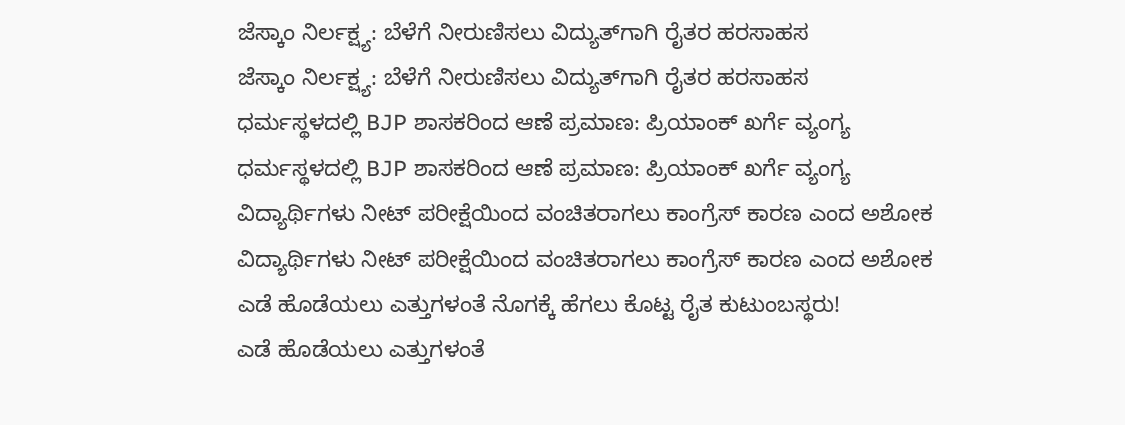ಜೆಸ್ಕಾಂ ನಿರ್ಲಕ್ಷ್ಯ: ಬೆಳೆಗೆ ನೀರುಣಿಸಲು ವಿದ್ಯುತ್‌ಗಾಗಿ ರೈತರ ಹರಸಾಹಸ
ಜೆಸ್ಕಾಂ ನಿರ್ಲಕ್ಷ್ಯ: ಬೆಳೆಗೆ ನೀರುಣಿಸಲು ವಿದ್ಯುತ್‌ಗಾಗಿ ರೈತರ ಹರಸಾಹಸ
ಧರ್ಮಸ್ಥಳದಲ್ಲಿ BJP ಶಾಸಕರಿಂದ ಆಣೆ ಪ್ರಮಾಣ: ಪ್ರಿಯಾಂಕ್ ಖರ್ಗೆ ವ್ಯಂಗ್ಯ
ಧರ್ಮಸ್ಥಳದಲ್ಲಿ BJP ಶಾಸಕರಿಂದ ಆಣೆ ಪ್ರಮಾಣ: ಪ್ರಿಯಾಂಕ್ ಖರ್ಗೆ ವ್ಯಂಗ್ಯ
ವಿದ್ಯಾರ್ಥಿಗಳು ನೀಟ್ ಪರೀಕ್ಷೆಯಿಂದ ವಂಚಿತರಾಗಲು ಕಾಂಗ್ರೆಸ್ ಕಾರಣ ಎಂದ ಅಶೋಕ
ವಿದ್ಯಾರ್ಥಿಗಳು ನೀಟ್ ಪರೀಕ್ಷೆಯಿಂದ ವಂಚಿತರಾಗಲು ಕಾಂಗ್ರೆಸ್ ಕಾರಣ ಎಂದ ಅಶೋಕ
ಎಡೆ ಹೊಡೆಯಲು ಎತ್ತುಗಳಂತೆ ನೊಗಕ್ಕೆ ಹೆಗಲು ಕೊಟ್ಟ ರೈತ ಕುಟುಂಬಸ್ಥರು!
ಎಡೆ ಹೊಡೆಯಲು ಎತ್ತುಗಳಂತೆ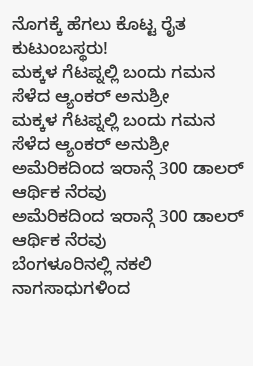ನೊಗಕ್ಕೆ ಹೆಗಲು ಕೊಟ್ಟ ರೈತ ಕುಟುಂಬಸ್ಥರು!
ಮಕ್ಕಳ ಗೆಟಪ್ನಲ್ಲಿ ಬಂದು ಗಮನ ಸೆಳೆದ ಆ್ಯಂಕರ್ ಅನುಶ್ರೀ
ಮಕ್ಕಳ ಗೆಟಪ್ನಲ್ಲಿ ಬಂದು ಗಮನ ಸೆಳೆದ ಆ್ಯಂಕರ್ ಅನುಶ್ರೀ
ಅಮೆರಿಕದಿಂದ ಇರಾನ್ಗೆ 300 ಡಾಲರ್ ಆರ್ಥಿಕ ನೆರವು
ಅಮೆರಿಕದಿಂದ ಇರಾನ್ಗೆ 300 ಡಾಲರ್ ಆರ್ಥಿಕ ನೆರವು
ಬೆಂಗಳೂರಿನಲ್ಲಿ ನಕಲಿ ನಾಗಸಾಧುಗಳಿಂದ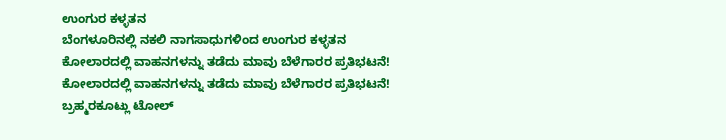ಉಂಗುರ ಕಳ್ಳತನ
ಬೆಂಗಳೂರಿನಲ್ಲಿ ನಕಲಿ ನಾಗಸಾಧುಗಳಿಂದ ಉಂಗುರ ಕಳ್ಳತನ
ಕೋಲಾರದಲ್ಲಿ ವಾಹನಗಳನ್ನು ತಡೆದು ಮಾವು ಬೆಳೆಗಾರರ ಪ್ರತಿಭಟನೆ!
ಕೋಲಾರದಲ್ಲಿ ವಾಹನಗಳನ್ನು ತಡೆದು ಮಾವು ಬೆಳೆಗಾರರ ಪ್ರತಿಭಟನೆ!
ಬ್ರಹ್ಮರಕೂಟ್ಲು ಟೋಲ್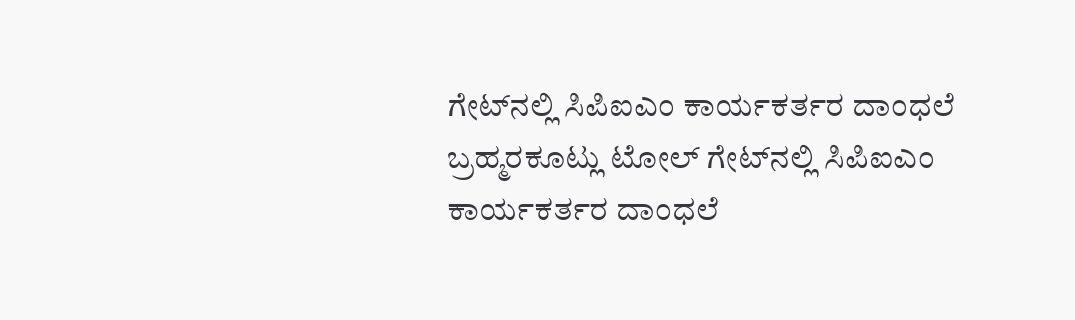ಗೇಟ್‌ನಲ್ಲಿ ಸಿಪಿಐಎಂ ಕಾರ್ಯಕರ್ತರ ದಾಂಧಲೆ
ಬ್ರಹ್ಮರಕೂಟ್ಲು ಟೋಲ್ ಗೇಟ್‌ನಲ್ಲಿ ಸಿಪಿಐಎಂ ಕಾರ್ಯಕರ್ತರ ದಾಂಧಲೆ